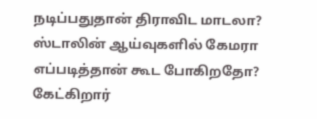நடிப்பதுதான் திராவிட மாடலா? ஸ்டாலின் ஆய்வுகளில் கேமரா எப்படித்தான் கூட போகிறதோ? கேட்கிறார்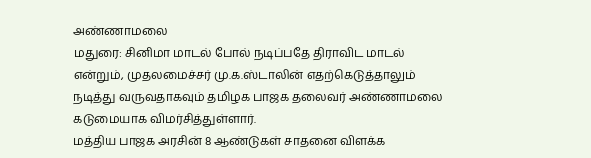அண்ணாமலை
மதுரை: சினிமா மாடல் போல் நடிப்பதே திராவிட மாடல் என்றும், முதலமைச்சர் மு.க.ஸ்டாலின் எதற்கெடுத்தாலும் நடித்து வருவதாகவும் தமிழக பாஜக தலைவர் அண்ணாமலை கடுமையாக விமர்சித்துள்ளார்.
மத்திய பாஜக அரசின் 8 ஆண்டுகள் சாதனை விளக்க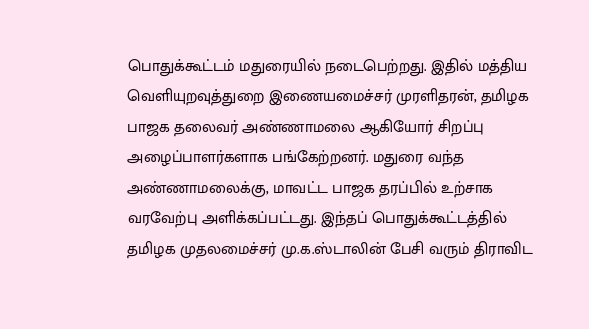பொதுக்கூட்டம் மதுரையில் நடைபெற்றது. இதில் மத்திய வெளியுறவுத்துறை இணையமைச்சர் முரளிதரன், தமிழக பாஜக தலைவர் அண்ணாமலை ஆகியோர் சிறப்பு அழைப்பாளர்களாக பங்கேற்றனர். மதுரை வந்த அண்ணாமலைக்கு, மாவட்ட பாஜக தரப்பில் உற்சாக வரவேற்பு அளிக்கப்பட்டது. இந்தப் பொதுக்கூட்டத்தில் தமிழக முதலமைச்சர் மு.க.ஸ்டாலின் பேசி வரும் திராவிட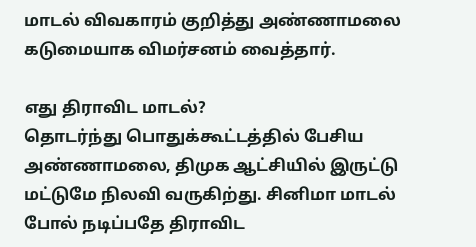மாடல் விவகாரம் குறித்து அண்ணாமலை கடுமையாக விமர்சனம் வைத்தார்.

எது திராவிட மாடல்?
தொடர்ந்து பொதுக்கூட்டத்தில் பேசிய அண்ணாமலை, திமுக ஆட்சியில் இருட்டு மட்டுமே நிலவி வருகிற்து. சினிமா மாடல் போல் நடிப்பதே திராவிட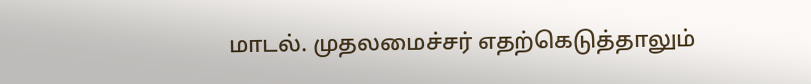மாடல். முதலமைச்சர் எதற்கெடுத்தாலும்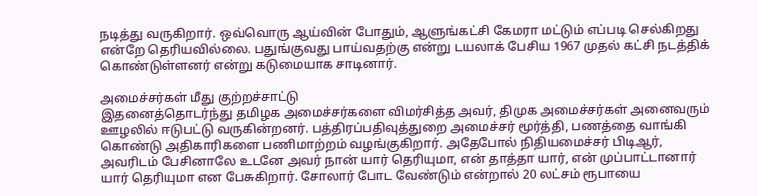நடித்து வருகிறார். ஒவ்வொரு ஆய்வின் போதும், ஆளுங்கட்சி கேமரா மட்டும் எப்படி செல்கிறது என்றே தெரியவில்லை. பதுங்குவது பாய்வதற்கு என்று டயலாக் பேசிய 1967 முதல் கட்சி நடத்திக் கொண்டுள்ளனர் என்று கடுமையாக சாடினார்.

அமைச்சர்கள் மீது குற்றச்சாட்டு
இதனைத்தொடர்ந்து தமிழக அமைச்சர்களை விமர்சித்த அவர், திமுக அமைச்சர்கள் அனைவரும் ஊழலில் ஈடுபட்டு வருகின்றனர். பத்திரப்பதிவுத்துறை அமைச்சர் மூர்த்தி, பணத்தை வாங்கி கொண்டு அதிகாரிகளை பணிமாற்றம் வழங்குகிறார். அதேபோல் நிதியமைச்சர் பிடிஆர், அவரிடம் பேசினாலே உடனே அவர் நான் யார் தெரியுமா, என் தாத்தா யார், என் முப்பாட்டானார் யார் தெரியுமா என பேசுகிறார். சோலார் போட வேண்டும் என்றால் 20 லட்சம் ரூபாயை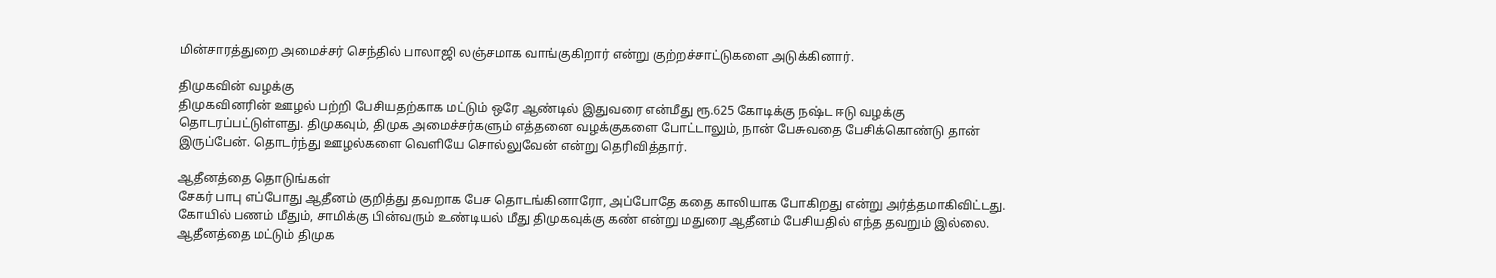மின்சாரத்துறை அமைச்சர் செந்தில் பாலாஜி லஞ்சமாக வாங்குகிறார் என்று குற்றச்சாட்டுகளை அடுக்கினார்.

திமுகவின் வழக்கு
திமுகவினரின் ஊழல் பற்றி பேசியதற்காக மட்டும் ஒரே ஆண்டில் இதுவரை என்மீது ரூ.625 கோடிக்கு நஷ்ட ஈடு வழக்கு தொடரப்பட்டுள்ளது. திமுகவும், திமுக அமைச்சர்களும் எத்தனை வழக்குகளை போட்டாலும், நான் பேசுவதை பேசிக்கொண்டு தான் இருப்பேன். தொடர்ந்து ஊழல்களை வெளியே சொல்லுவேன் என்று தெரிவித்தார்.

ஆதீனத்தை தொடுங்கள்
சேகர் பாபு எப்போது ஆதீனம் குறித்து தவறாக பேச தொடங்கினாரோ, அப்போதே கதை காலியாக போகிறது என்று அர்த்தமாகிவிட்டது. கோயில் பணம் மீதும், சாமிக்கு பின்வரும் உண்டியல் மீது திமுகவுக்கு கண் என்று மதுரை ஆதீனம் பேசியதில் எந்த தவறும் இல்லை. ஆதீனத்தை மட்டும் திமுக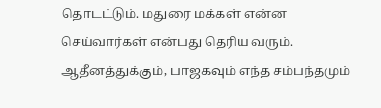தொடட்டும். மதுரை மக்கள் என்ன செய்வார்கள் என்பது தெரிய வரும். ஆதீனத்துக்கும், பாஜகவும் எந்த சம்பந்தமும்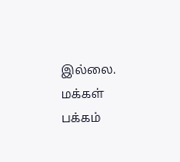இல்லை. மக்கள் பக்கம்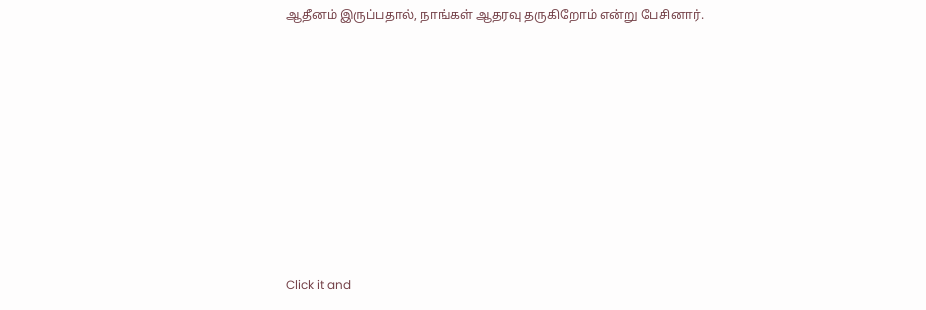ஆதீனம் இருப்பதால், நாங்கள் ஆதரவு தருகிறோம் என்று பேசினார்.












Click it and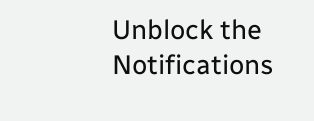Unblock the Notifications